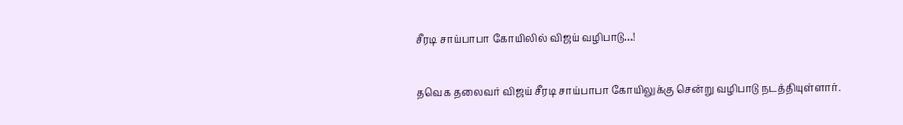சீரடி சாய்பாபா கோயிலில் விஜய் வழிபாடு…!

தவெக தலைவர் விஜய் சீரடி சாய்பாபா கோயிலுக்கு சென்று வழிபாடு நடத்தியுள்ளார்.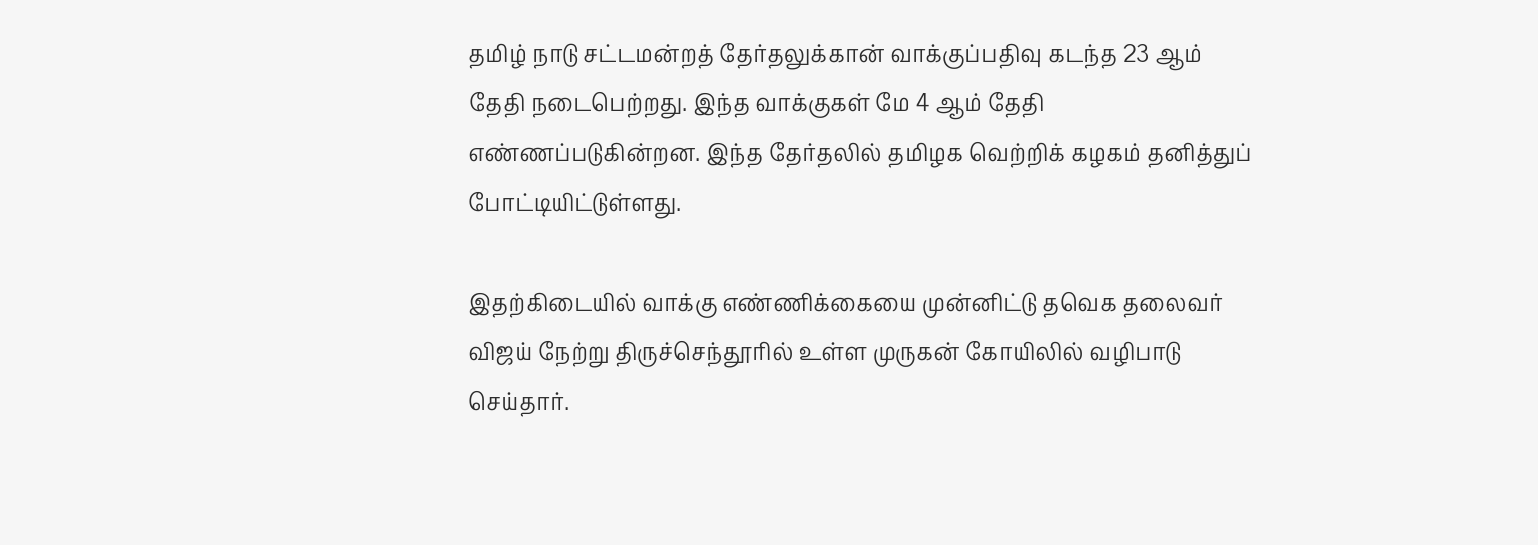தமிழ் நாடு சட்டமன்றத் தேர்தலுக்கான் வாக்குப்பதிவு கடந்த 23 ஆம் தேதி நடைபெற்றது. இந்த வாக்குகள் மே 4 ஆம் தேதி எண்ணப்படுகின்றன. இந்த தேர்தலில் தமிழக வெற்றிக் கழகம் தனித்துப் போட்டியிட்டுள்ளது.

இதற்கிடையில் வாக்கு எண்ணிக்கையை முன்னிட்டு தவெக தலைவர் விஜய் நேற்று திருச்செந்தூரில் உள்ள முருகன் கோயிலில் வழிபாடு செய்தார்.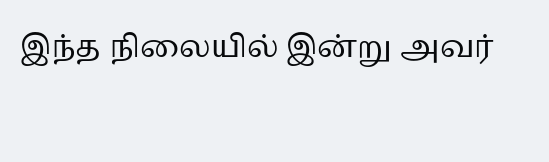இந்த நிலையில் இன்று அவர்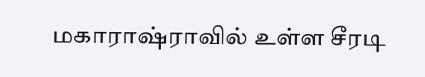மகாராஷ்ராவில் உள்ள சீரடி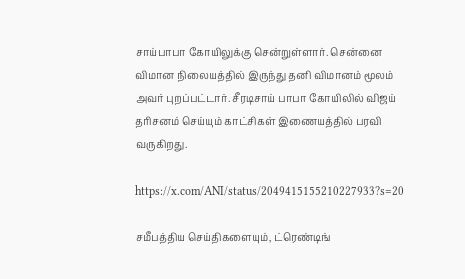சாய்பாபா கோயிலுக்கு சென்றுள்ளார். சென்னை விமான நிலையத்தில் இருந்து தனி விமானம் மூலம் அவர் புறப்பட்டார். சீரடிசாய் பாபா கோயிலில் விஜய் தரிசனம் செய்யும் காட்சிகள் இணையத்தில் பரவி வருகிறது.

https://x.com/ANI/status/2049415155210227933?s=20

சமீபத்திய செய்திகளையும், ட்ரெண்டிங்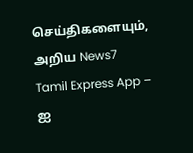செய்திகளையும், அறிய News7 Tamil Express App – ஐ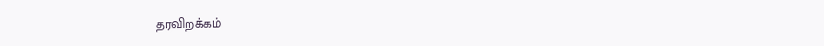தரவிறக்கம்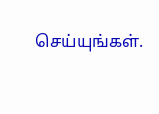செய்யுங்கள்.